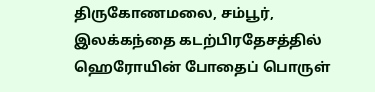திருகோணமலை, சம்பூர், இலக்கந்தை கடற்பிரதேசத்தில் ஹெரோயின் போதைப் பொருள்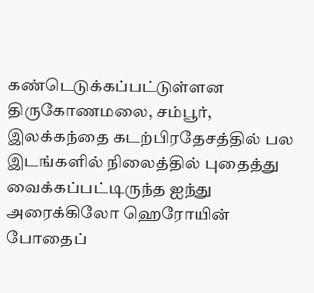கண்டெடுக்கப்பட்டுள்ளன
திருகோணமலை, சம்பூர், இலக்கந்தை கடற்பிரதேசத்தில் பல இடங்களில் நிலைத்தில் புதைத்து வைக்கப்பட்டிருந்த ஐந்து அரைக்கிலோ ஹெரோயின் போதைப்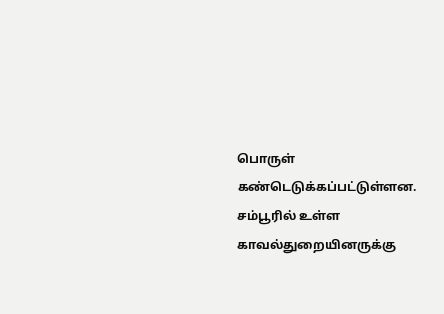பொருள் கண்டெடுக்கப்பட்டுள்ளன. சம்பூரில் உள்ள காவல்துறையினருக்கு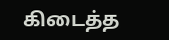கிடைத்த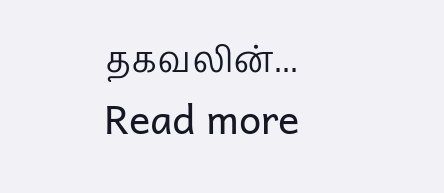தகவலின்...
Read more